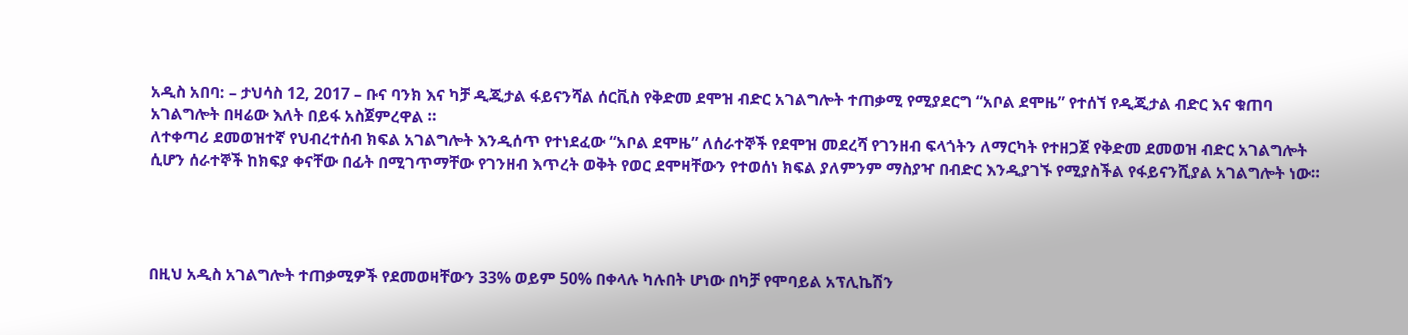አዲስ አበባ: – ታህሳስ 12, 2017 – ቡና ባንክ እና ካቻ ዲጂታል ፋይናንሻል ሰርቪስ የቅድመ ደሞዝ ብድር አገልግሎት ተጠቃሚ የሚያደርግ “አቦል ደሞዜ” የተሰኘ የዲጂታል ብድር እና ቁጠባ አገልግሎት በዛሬው እለት በይፋ አስጀምረዋል ።
ለተቀጣሪ ደመወዝተኛ የህብረተሰብ ክፍል አገልግሎት እንዲሰጥ የተነደፈው “አቦል ደሞዜ” ለሰራተኞች የደሞዝ መደረሻ የገንዘብ ፍላጎትን ለማርካት የተዘጋጀ የቅድመ ደመወዝ ብድር አገልግሎት ሲሆን ሰራተኞች ከክፍያ ቀናቸው በፊት በሚገጥማቸው የገንዘብ እጥረት ወቅት የወር ደሞዛቸውን የተወሰነ ክፍል ያለምንም ማስያዣ በብድር እንዲያገኙ የሚያስችል የፋይናንሺያል አገልግሎት ነው።




በዚህ አዲስ አገልግሎት ተጠቃሚዎች የደመወዛቸውን 33% ወይም 50% በቀላሉ ካሉበት ሆነው በካቻ የሞባይል አፕሊኬሽን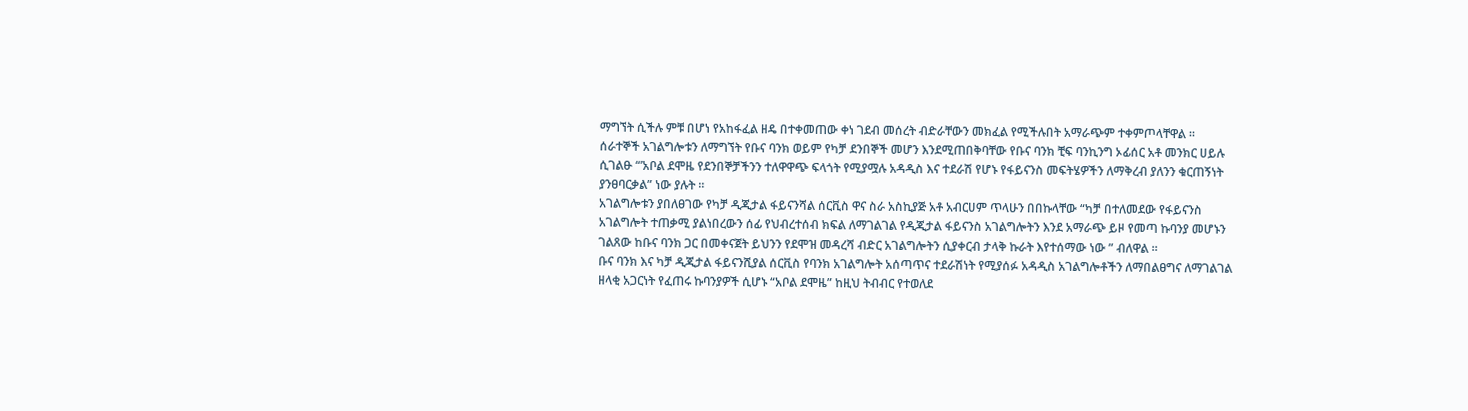ማግኘት ሲችሉ ምቹ በሆነ የአከፋፈል ዘዴ በተቀመጠው ቀነ ገደብ መሰረት ብድራቸውን መክፈል የሚችሉበት አማራጭም ተቀምጦላቸዋል ።
ሰራተኞች አገልግሎቱን ለማግኘት የቡና ባንክ ወይም የካቻ ደንበኞች መሆን እንደሚጠበቅባቸው የቡና ባንክ ቺፍ ባንኪንግ ኦፊሰር አቶ መንክር ሀይሉ ሲገልፁ “’አቦል ደሞዜ የደንበኞቻችንን ተለዋዋጭ ፍላጎት የሚያሟሉ አዳዲስ እና ተደራሽ የሆኑ የፋይናንስ መፍትሄዎችን ለማቅረብ ያለንን ቁርጠኝነት ያንፀባርቃል” ነው ያሉት ።
አገልግሎቱን ያበለፀገው የካቻ ዲጂታል ፋይናንሻል ሰርቪስ ዋና ስራ አስኪያጅ አቶ አብርሀም ጥላሁን በበኩላቸው “ካቻ በተለመደው የፋይናንስ አገልግሎት ተጠቃሚ ያልነበረውን ሰፊ የህብረተሰብ ክፍል ለማገልገል የዲጂታል ፋይናንስ አገልግሎትን እንደ አማራጭ ይዞ የመጣ ኩባንያ መሆኑን ገልጸው ከቡና ባንክ ጋር በመቀናጀት ይህንን የደሞዝ መዳረሻ ብድር አገልግሎትን ሲያቀርብ ታላቅ ኩራት እየተሰማው ነው ” ብለዋል ።
ቡና ባንክ እና ካቻ ዲጂታል ፋይናንሺያል ሰርቪስ የባንክ አገልግሎት አሰጣጥና ተደራሽነት የሚያሰፉ አዳዲስ አገልግሎቶችን ለማበልፀግና ለማገልገል ዘላቂ አጋርነት የፈጠሩ ኩባንያዎች ሲሆኑ “አቦል ደሞዜ” ከዚህ ትብብር የተወለደ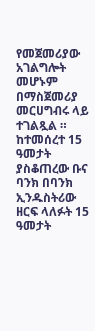የመጀመሪያው አገልግሎት መሆኑም በማስጀመሪያ መርሀግብሩ ላይ ተገልጿል ።
ከተመሰረተ 15 ዓመታት ያስቆጠረው ቡና ባንክ በባንክ ኢንዱስትሪው ዘርፍ ላለፉት 15 ዓመታት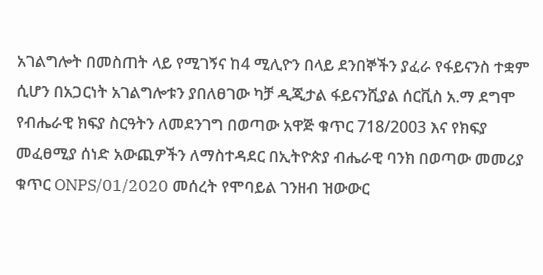አገልግሎት በመስጠት ላይ የሚገኝና ከ4 ሚሊዮን በላይ ደንበኞችን ያፈራ የፋይናንስ ተቋም ሲሆን በአጋርነት አገልግሎቱን ያበለፀገው ካቻ ዲጂታል ፋይናንሺያል ሰርቪስ አ.ማ ደግሞ የብሔራዊ ክፍያ ስርዓትን ለመደንገግ በወጣው አዋጅ ቁጥር 718/2003 እና የክፍያ መፈፀሚያ ሰነድ አውጪዎችን ለማስተዳደር በኢትዮጵያ ብሔራዊ ባንክ በወጣው መመሪያ ቁጥር ONPS/01/2020 መሰረት የሞባይል ገንዘብ ዝውውር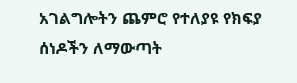አገልግሎትን ጨምሮ የተለያዩ የክፍያ ሰነዶችን ለማውጣት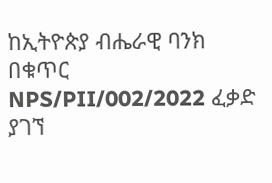ከኢትዮጵያ ብሔራዊ ባንክ በቁጥር NPS/PII/002/2022 ፈቃድ ያገኘ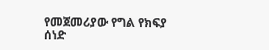የመጀመሪያው የግል የክፍያ ሰነድ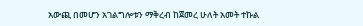አውጪ በመሆን አገልግሎቱን ማቅረብ ከጀመረ ሁለት አመት ተኩል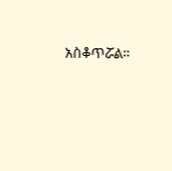አስቆጥሯል።